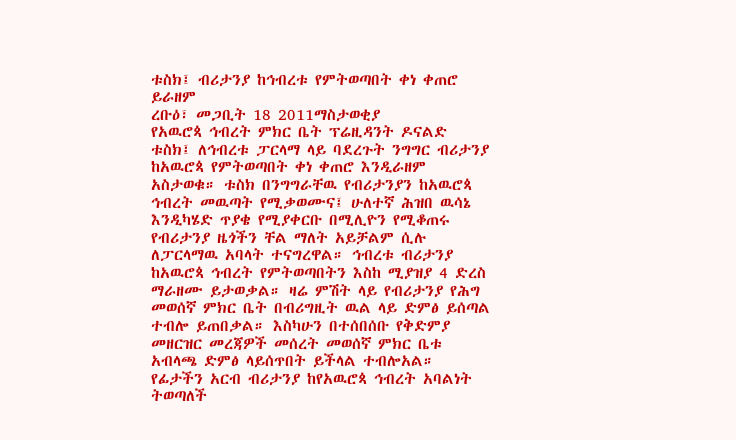ቱስክ፤ ብሪታንያ ከኅብረቱ የምትወጣበት ቀነ ቀጠሮ ይራዘም
ረቡዕ፣ መጋቢት 18 2011ማስታወቂያ
የአዉሮጳ ኅብረት ምክር ቤት ፕሬዚዳንት ዶናልድ ቱስክ፤ ለኅብረቱ ፓርላማ ላይ ባደረጉት ንግግር ብሪታንያ ከአዉሮጳ የምትወጣበት ቀነ ቀጠሮ እንዲራዘም አስታወቁ። ቱስክ በንግግራቸዉ የብሪታንያን ከአዉሮጳ ኅብረት መዉጣት የሚቃወሙና፤ ሁለተኛ ሕዝበ ዉሳኔ እንዲካሄድ ጥያቄ የሚያቀርቡ በሚሊዮን የሚቆጠሩ የብሪታንያ ዜጎችን ቸል ማለት አይቻልም ሲሉ ለፓርላማዉ አባላት ተናግረዋል። ኅብረቱ ብሪታንያ ከአዉሮጳ ኅብረት የምትወጣበትን እስከ ሚያዝያ 4 ድረስ ማራዘሙ ይታወቃል። ዛሬ ምሽት ላይ የብሪታንያ የሕግ መወሰኛ ምክር ቤት በብሪግዚት ዉል ላይ ድምፅ ይሰጣል ተብሎ ይጠበቃል። እስካሁን በተሰበሰቡ የቅድምያ መዘርዝር መረጃዎች መሰረት መወሰኛ ምክር ቤቱ አብላጫ ድምፅ ላይሰጥበት ይችላል ተብሎአል። የፊታችን አርብ ብሪታንያ ከየአዉሮጳ ኅብረት አባልነት ትወጣለች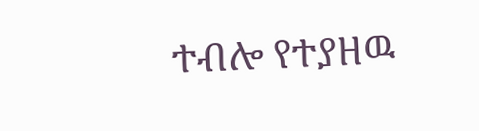ተብሎ የተያዘዉ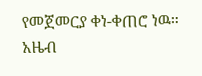የመጀመርያ ቀነ-ቀጠሮ ነዉ።
አዜብ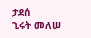ታደሰ
ኂሩት መለሠ